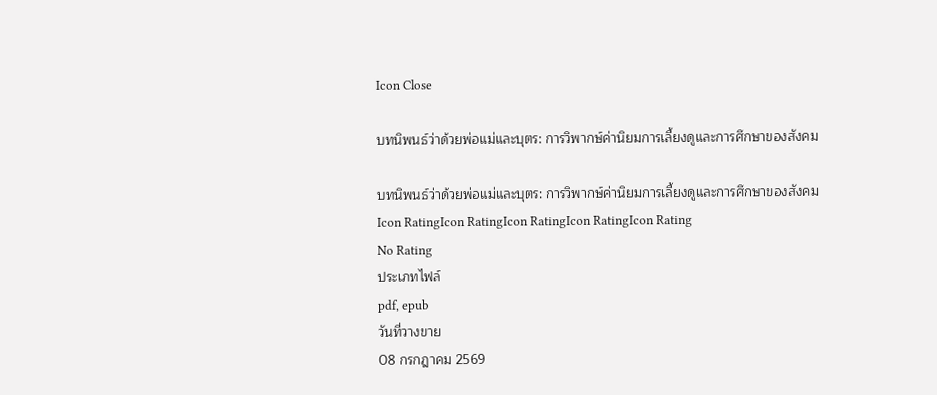Icon Close

บทนิพนธ์ว่าด้วยพ่อแม่และบุตร: การวิพากษ์ค่านิยมการเลี้ยงดูและการศึกษาของสังคม

บทนิพนธ์ว่าด้วยพ่อแม่และบุตร: การวิพากษ์ค่านิยมการเลี้ยงดูและการศึกษาของสังคม
Icon RatingIcon RatingIcon RatingIcon RatingIcon Rating
No Rating
ประเภทไฟล์
pdf, epub
วันที่วางขาย
08 กรกฎาคม 2569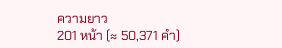ความยาว
201 หน้า (≈ 50,371 คำ)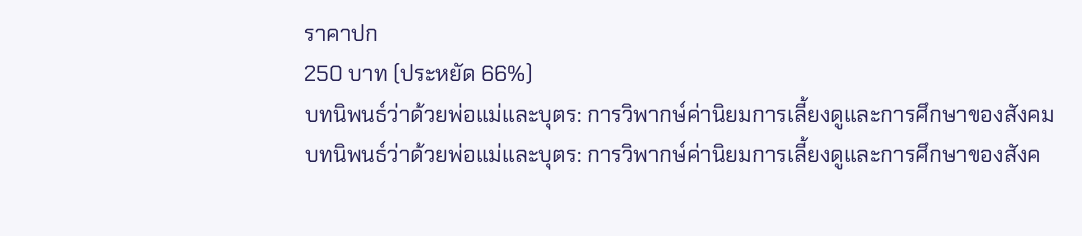ราคาปก
250 บาท (ประหยัด 66%)
บทนิพนธ์ว่าด้วยพ่อแม่และบุตร: การวิพากษ์ค่านิยมการเลี้ยงดูและการศึกษาของสังคม
บทนิพนธ์ว่าด้วยพ่อแม่และบุตร: การวิพากษ์ค่านิยมการเลี้ยงดูและการศึกษาของสังค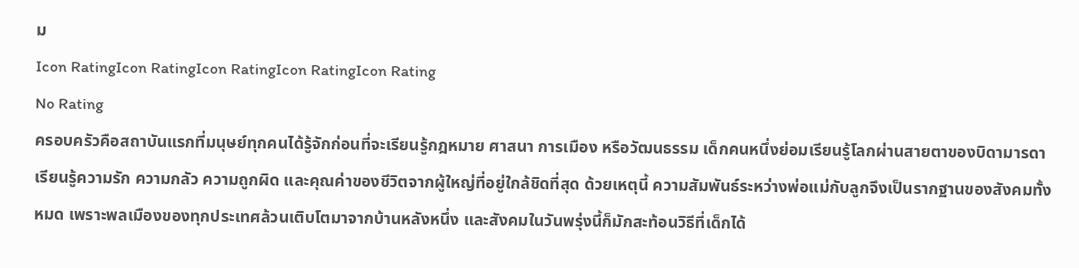ม
Icon RatingIcon RatingIcon RatingIcon RatingIcon Rating
No Rating
ครอบครัวคือสถาบันแรกที่มนุษย์ทุกคนได้รู้จักก่อนที่จะเรียนรู้กฎหมาย ศาสนา การเมือง หรือวัฒนธรรม เด็กคนหนึ่งย่อมเรียนรู้โลกผ่านสายตาของบิดามารดา เรียนรู้ความรัก ความกลัว ความถูกผิด และคุณค่าของชีวิตจากผู้ใหญ่ที่อยู่ใกล้ชิดที่สุด ด้วยเหตุนี้ ความสัมพันธ์ระหว่างพ่อแม่กับลูกจึงเป็นรากฐานของสังคมทั้งหมด เพราะพลเมืองของทุกประเทศล้วนเติบโตมาจากบ้านหลังหนึ่ง และสังคมในวันพรุ่งนี้ก็มักสะท้อนวิธีที่เด็กได้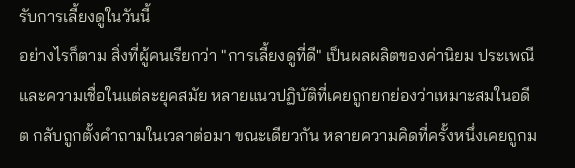รับการเลี้ยงดูในวันนี้
อย่างไรก็ตาม สิ่งที่ผู้คนเรียกว่า "การเลี้ยงดูที่ดี" เป็นผลผลิตของค่านิยม ประเพณี และความเชื่อในแต่ละยุคสมัย หลายแนวปฏิบัติที่เคยถูกยกย่องว่าเหมาะสมในอดีต กลับถูกตั้งคำถามในเวลาต่อมา ขณะเดียวกัน หลายความคิดที่ครั้งหนึ่งเคยถูกม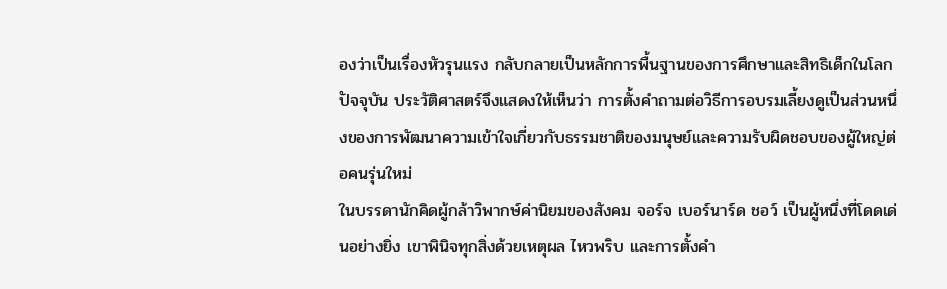องว่าเป็นเรื่องหัวรุนแรง กลับกลายเป็นหลักการพื้นฐานของการศึกษาและสิทธิเด็กในโลกปัจจุบัน ประวัติศาสตร์จึงแสดงให้เห็นว่า การตั้งคำถามต่อวิธีการอบรมเลี้ยงดูเป็นส่วนหนึ่งของการพัฒนาความเข้าใจเกี่ยวกับธรรมชาติของมนุษย์และความรับผิดชอบของผู้ใหญ่ต่อคนรุ่นใหม่
ในบรรดานักคิดผู้กล้าวิพากษ์ค่านิยมของสังคม จอร์จ เบอร์นาร์ด ชอว์ เป็นผู้หนึ่งที่โดดเด่นอย่างยิ่ง เขาพินิจทุกสิ่งด้วยเหตุผล ไหวพริบ และการตั้งคำ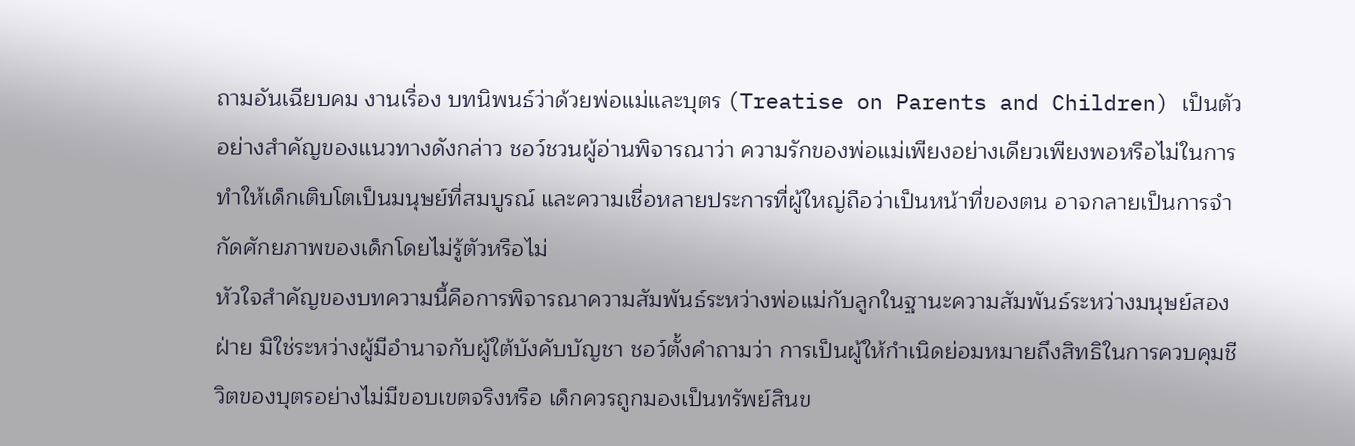ถามอันเฉียบคม งานเรื่อง บทนิพนธ์ว่าด้วยพ่อแม่และบุตร (Treatise on Parents and Children) เป็นตัวอย่างสำคัญของแนวทางดังกล่าว ชอว์ชวนผู้อ่านพิจารณาว่า ความรักของพ่อแม่เพียงอย่างเดียวเพียงพอหรือไม่ในการทำให้เด็กเติบโตเป็นมนุษย์ที่สมบูรณ์ และความเชื่อหลายประการที่ผู้ใหญ่ถือว่าเป็นหน้าที่ของตน อาจกลายเป็นการจำกัดศักยภาพของเด็กโดยไม่รู้ตัวหรือไม่
หัวใจสำคัญของบทความนี้คือการพิจารณาความสัมพันธ์ระหว่างพ่อแม่กับลูกในฐานะความสัมพันธ์ระหว่างมนุษย์สองฝ่าย มิใช่ระหว่างผู้มีอำนาจกับผู้ใต้บังคับบัญชา ชอว์ตั้งคำถามว่า การเป็นผู้ให้กำเนิดย่อมหมายถึงสิทธิในการควบคุมชีวิตของบุตรอย่างไม่มีขอบเขตจริงหรือ เด็กควรถูกมองเป็นทรัพย์สินข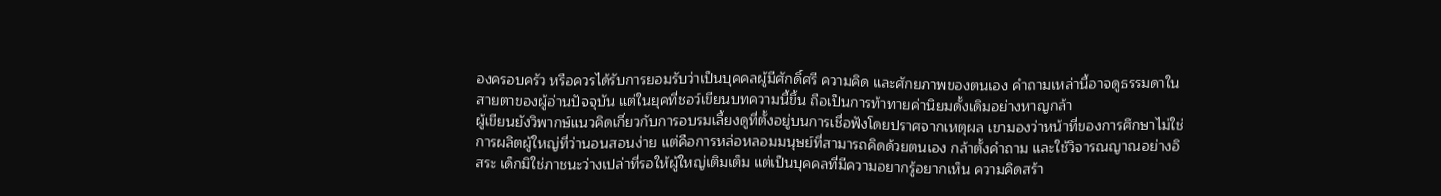องครอบครัว หรือควรได้รับการยอมรับว่าเป็นบุคคลผู้มีศักดิ์ศรี ความคิด และศักยภาพของตนเอง คำถามเหล่านี้อาจดูธรรมดาในสายตาของผู้อ่านปัจจุบัน แต่ในยุคที่ชอว์เขียนบทความนี้ขึ้น ถือเป็นการท้าทายค่านิยมดั้งเดิมอย่างหาญกล้า
ผู้เขียนยังวิพากษ์แนวคิดเกี่ยวกับการอบรมเลี้ยงดูที่ตั้งอยู่บนการเชื่อฟังโดยปราศจากเหตุผล เขามองว่าหน้าที่ของการศึกษาไม่ใช่การผลิตผู้ใหญ่ที่ว่านอนสอนง่าย แต่คือการหล่อหลอมมนุษย์ที่สามารถคิดด้วยตนเอง กล้าตั้งคำถาม และใช้วิจารณญาณอย่างอิสระ เด็กมิใช่ภาชนะว่างเปล่าที่รอให้ผู้ใหญ่เติมเต็ม แต่เป็นบุคคลที่มีความอยากรู้อยากเห็น ความคิดสร้า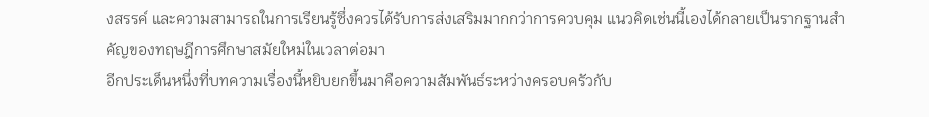งสรรค์ และความสามารถในการเรียนรู้ซึ่งควรได้รับการส่งเสริมมากกว่าการควบคุม แนวคิดเช่นนี้เองได้กลายเป็นรากฐานสำคัญของทฤษฎีการศึกษาสมัยใหม่ในเวลาต่อมา
อีกประเด็นหนึ่งที่บทความเรื่องนี้หยิบยกขึ้นมาคือความสัมพันธ์ระหว่างครอบครัวกับ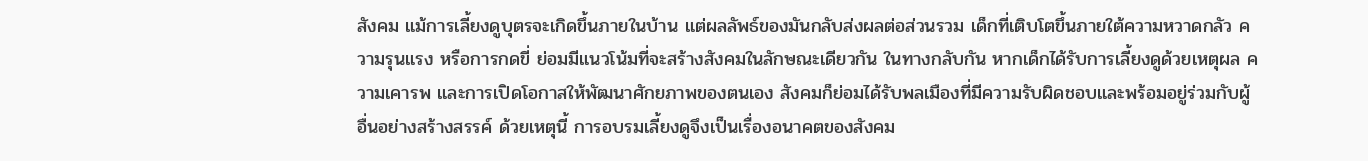สังคม แม้การเลี้ยงดูบุตรจะเกิดขึ้นภายในบ้าน แต่ผลลัพธ์ของมันกลับส่งผลต่อส่วนรวม เด็กที่เติบโตขึ้นภายใต้ความหวาดกลัว ความรุนแรง หรือการกดขี่ ย่อมมีแนวโน้มที่จะสร้างสังคมในลักษณะเดียวกัน ในทางกลับกัน หากเด็กได้รับการเลี้ยงดูด้วยเหตุผล ความเคารพ และการเปิดโอกาสให้พัฒนาศักยภาพของตนเอง สังคมก็ย่อมได้รับพลเมืองที่มีความรับผิดชอบและพร้อมอยู่ร่วมกับผู้อื่นอย่างสร้างสรรค์ ด้วยเหตุนี้ การอบรมเลี้ยงดูจึงเป็นเรื่องอนาคตของสังคม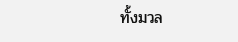ทั้งมวล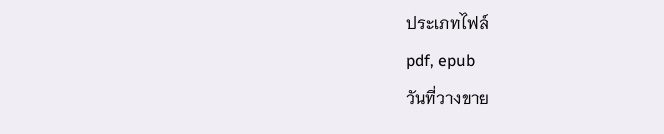ประเภทไฟล์
pdf, epub
วันที่วางขาย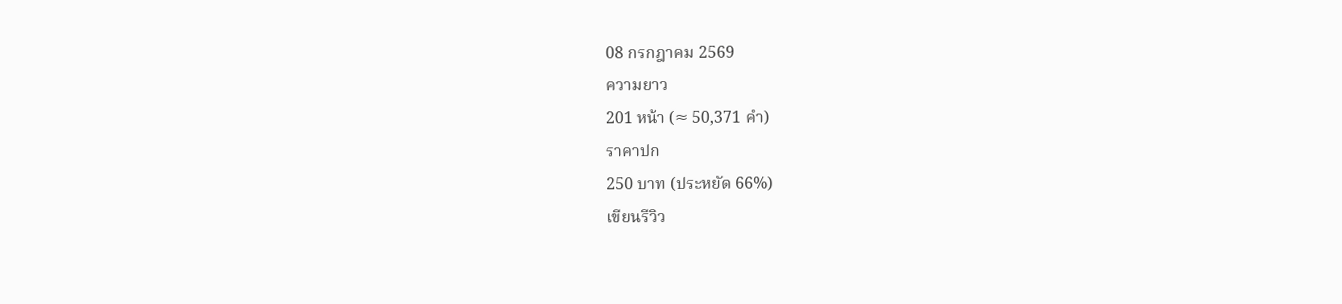08 กรกฎาคม 2569
ความยาว
201 หน้า (≈ 50,371 คำ)
ราคาปก
250 บาท (ประหยัด 66%)
เขียนรีวิว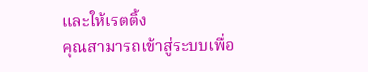และให้เรตติ้ง
คุณสามารถเข้าสู่ระบบเพื่อ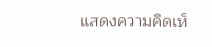แสดงความคิดเห็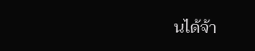นได้จ้า